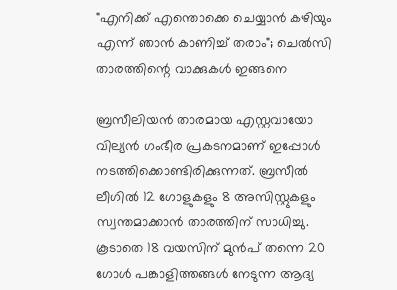"എനിക്ക് എന്തൊക്കെ ചെയ്യാൻ കഴിയും എന്ന് ഞാൻ കാണിച്ച് തരാം"; ചെൽസി താരത്തിന്റെ വാക്കുകൾ ഇങ്ങനെ

ബ്രസീലിയൻ താരമായ എസ്റ്റവായോ വില്യൻ ഗംഭീര പ്രകടനമാണ് ഇപ്പോൾ നടത്തിക്കൊണ്ടിരിക്കുന്നത്. ബ്രസീൽ ലീഗിൽ 12 ഗോളുകളും 8 അസിസ്റ്റുകളും സ്വന്തമാക്കാൻ താരത്തിന് സാധിച്ചു. കൂടാതെ 18 വയസിന് മുൻപ് തന്നെ 20 ഗോൾ പങ്കാളിത്തങ്ങൾ നേടുന്ന ആദ്യ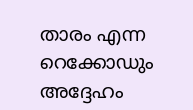താരം എന്ന റെക്കോഡും അദ്ദേഹം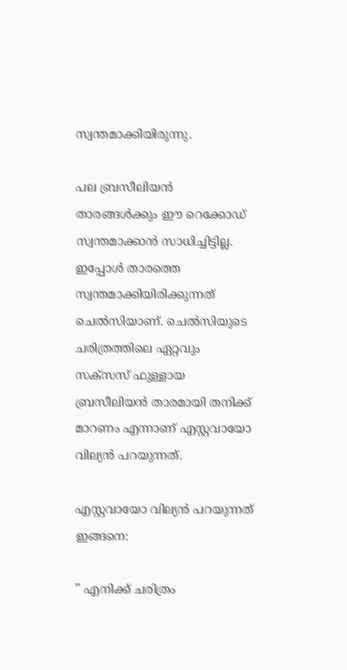സ്വന്തമാക്കിയിരുന്നു.

പല ബ്രസീലിയൻ താരങ്ങൾക്കും ഈ റെക്കോഡ് സ്വന്തമാക്കാൻ സാധിച്ചിട്ടില്ല. ഇപ്പോൾ താരത്തെ സ്വന്തമാക്കിയിരിക്കുന്നത് ചെൽസിയാണ്. ചെൽസിയുടെ ചരിത്രത്തിലെ ഏറ്റവും സക്സസ് ഫുള്ളായ ബ്രസീലിയൻ താരമായി തനിക്ക് മാറണം എന്നാണ് എസ്റ്റവായോ വില്യൻ പറയുന്നത്.

എസ്റ്റവായോ വില്യൻ പറയുന്നത് ഇങ്ങനെ:

” എനിക്ക് ചരിത്രം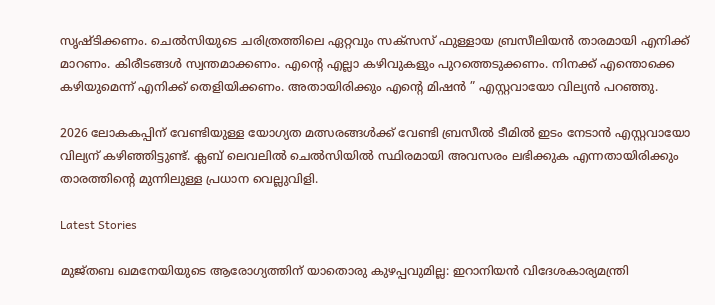സൃഷ്ടിക്കണം. ചെൽസിയുടെ ചരിത്രത്തിലെ ഏറ്റവും സക്സസ് ഫുള്ളായ ബ്രസീലിയൻ താരമായി എനിക്ക് മാറണം. കിരീടങ്ങൾ സ്വന്തമാക്കണം. എന്റെ എല്ലാ കഴിവുകളും പുറത്തെടുക്കണം. നിനക്ക് എന്തൊക്കെ കഴിയുമെന്ന് എനിക്ക് തെളിയിക്കണം. അതായിരിക്കും എന്റെ മിഷൻ ” എസ്റ്റവായോ വില്യൻ പറഞ്ഞു.

2026 ലോകകപ്പിന് വേണ്ടിയുള്ള യോഗ്യത മത്സരങ്ങൾക്ക് വേണ്ടി ബ്രസീൽ ടീമിൽ ഇടം നേടാൻ എസ്റ്റവായോ വില്യന് കഴിഞ്ഞിട്ടുണ്ട്. ക്ലബ് ലെവലിൽ ചെൽസിയിൽ സ്ഥിരമായി അവസരം ലഭിക്കുക എന്നതായിരിക്കും താരത്തിന്റെ മുന്നിലുള്ള പ്രധാന വെല്ലുവിളി.

Latest Stories

മുജ്‌തബ ഖമനേയിയുടെ ആരോഗ്യത്തിന് യാതൊരു കുഴപ്പവുമില്ല: ഇറാനിയൻ വിദേശകാര്യമന്ത്രി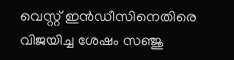വെസ്റ്റ് ഇൻഡീസിനെതിരെ വിജയിച്ച ശേഷം സഞ്ജു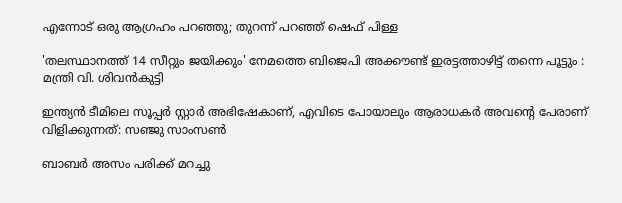എന്നോട് ഒരു ആഗ്രഹം പറഞ്ഞു; തുറന്ന് പറഞ്ഞ് ഷെഫ് പിള്ള

'തലസ്ഥാനത്ത് 14 സീറ്റും ജയിക്കും' നേമത്തെ ബിജെപി അക്കൗണ്ട് ഇരട്ടത്താഴിട്ട് തന്നെ പൂട്ടും : മന്ത്രി വി. ശിവൻകുട്ടി

ഇന്ത്യൻ ടീമിലെ സൂപ്പർ സ്റ്റാർ അഭിഷേകാണ്, എവിടെ പോയാലും ആരാധകർ അവന്റെ പേരാണ് വിളിക്കുന്നത്: സഞ്ജു സാംസൺ

ബാബർ അസം പരിക്ക് മറച്ചു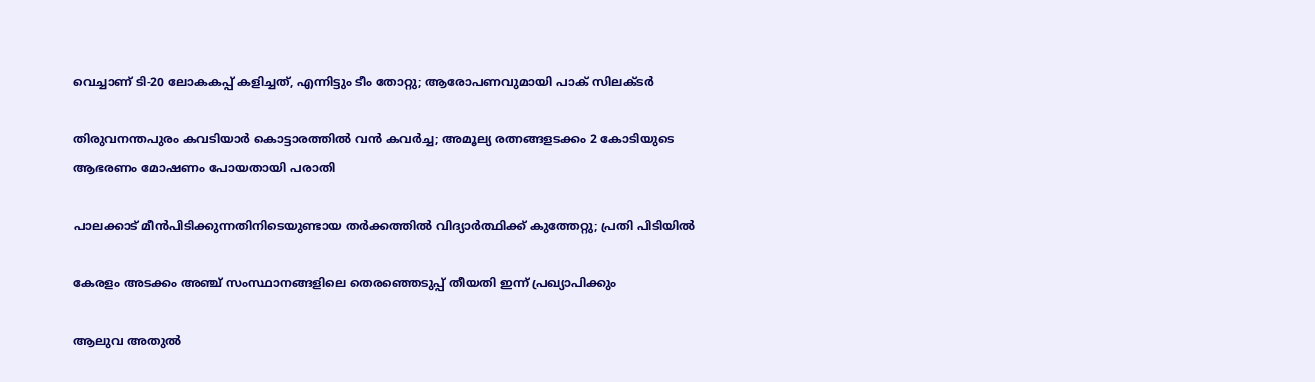വെച്ചാണ് ടി-20 ലോകകപ്പ് കളിച്ചത്, എന്നിട്ടും ടീം തോറ്റു; ആരോപണവുമായി പാക് സിലക്ടർ

തിരുവനന്തപുരം കവടിയാർ കൊട്ടാരത്തിൽ വൻ കവർച്ച; അമൂല്യ രത്നങ്ങളടക്കം 2 കോടിയുടെ ആഭരണം മോഷണം പോയതായി പരാതി

പാലക്കാട് മീന്‍പിടിക്കുന്നതിനിടെയുണ്ടായ തർക്കത്തിൽ വിദ്യാർത്ഥിക്ക് കുത്തേറ്റു; പ്രതി പിടിയിൽ

കേരളം അടക്കം അഞ്ച് സംസ്ഥാനങ്ങളിലെ തെരഞ്ഞെടുപ്പ് തീയതി ഇന്ന് പ്രഖ്യാപിക്കും

ആലുവ അതുൽ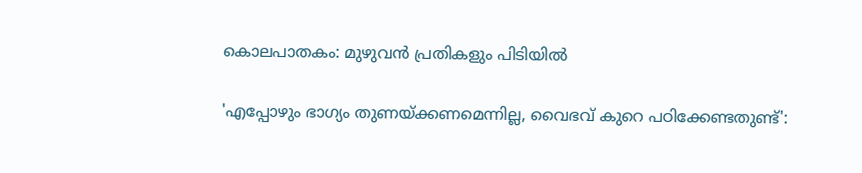കൊലപാതകം: മുഴുവൻ പ്രതികളും പിടിയിൽ

'എപ്പോഴും ഭാഗ്യം തുണയ്ക്കണമെന്നില്ല, വൈഭവ് കുറെ പഠിക്കേണ്ടതുണ്ട്':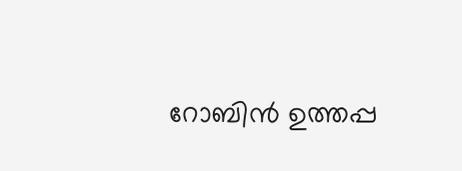റോബിൻ ഉത്തപ്പ